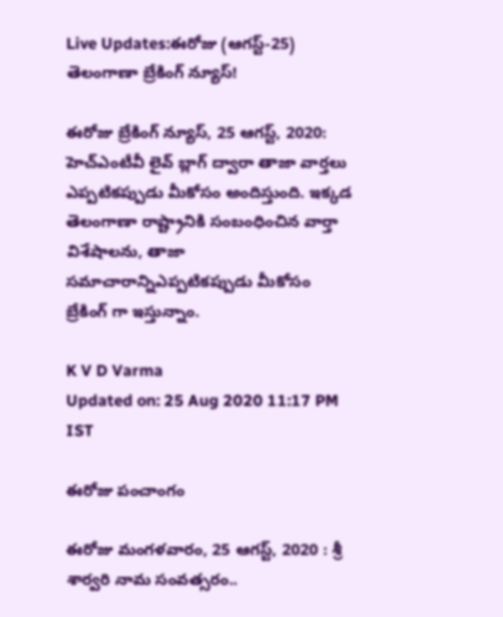Live Updates:ఈరోజు (ఆగస్ట్-25) తెలంగాణా బ్రేకింగ్ న్యూస్!

ఈరోజు బ్రేకింగ్ న్యూస్, 25 ఆగస్ట్, 2020: హెచ్ఎంటీవీ లైవ్ బ్లాగ్ ద్వారా తాజా వార్తలు ఎప్పటికప్పుడు మీకోసం అందిస్తుంది. ఇక్కడ తెలంగాణా రాష్ట్రానికి సంబంధించిన వార్తా విశేషాలను, తాజా సమాచారాన్నిఎప్పటికప్పుడు మీకోసం బ్రేకింగ్ గా ఇస్తున్నాం.

K V D Varma
Updated on: 25 Aug 2020 11:17 PM IST

ఈరోజు పంచాంగం

ఈరోజు మంగళవారం, 25 ఆగస్ట్, 2020 : శ్రీ శార్వరి నామ సంవత్సరం..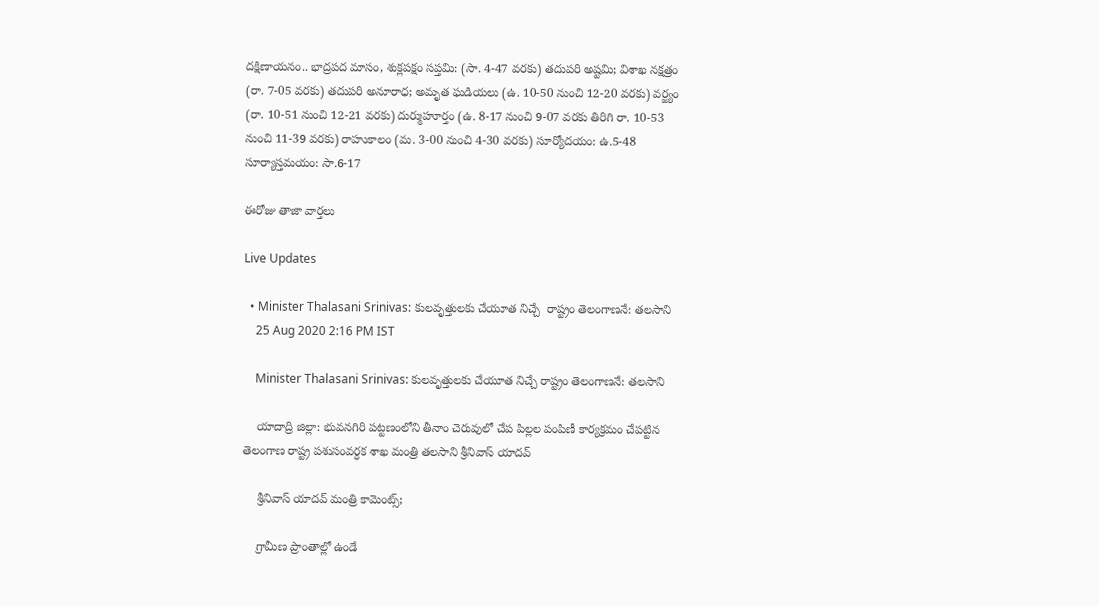దక్షిణాయనం.. భాద్రపద మాసం, శుక్లపక్షం సప్తమి: (సా. 4-47 వరకు) తదుపరి అష్టమి; విశాఖ నక్షత్రం (రా. 7-05 వరకు) తదుపరి అనూరాధ; అమృత ఘడియలు (ఉ. 10-50 నుంచి 12-20 వరకు) వర్జ్యం (రా. 10-51 నుంచి 12-21 వరకు) దుర్ముహూర్తం (ఉ. 8-17 నుంచి 9-07 వరకు తిరిగి రా. 10-53 నుంచి 11-39 వరకు) రాహుకాలం (మ. 3-00 నుంచి 4-30 వరకు) సూర్యోదయం: ఉ.5-48 సూర్యాస్తమయం: సా.6-17

ఈరోజు తాజా వార్తలు

Live Updates

  • Minister Thalasani Srinivas: కులవృత్తులకు చేయూత నిచ్చే  రాష్ట్రం తెలంగాణ‌నే: త‌ల‌సాని
    25 Aug 2020 2:16 PM IST

    Minister Thalasani Srinivas: కులవృత్తులకు చేయూత నిచ్చే రాష్ట్రం తెలంగాణ‌నే: త‌ల‌సాని

    యాదాద్రి జిల్లా: భువనగిరి పట్టణంలోని తీనాం చెరువులో చేప పిల్లల పంపిణీ కార్యక్రమం చేపట్టిన తెలంగాణ రాష్ట్ర పశుసంవర్ధక శాఖ మంత్రి తలసాని శ్రీనివాస్ యాదవ్

    శ్రీనివాస్ యాదవ్ మంత్రి కామెంట్స్;

    గ్రామీణ ప్రాంతాల్లో ఉండే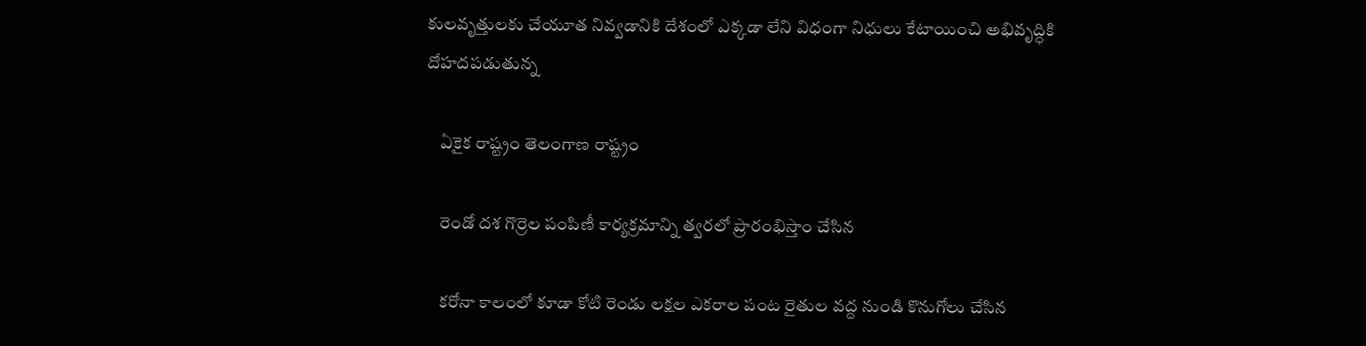కులవృత్తులకు చేయూత నివ్వడానికి దేశంలో ఎక్కడా లేని విధంగా నిధులు కేటాయించి అభివృద్ధికి దోహదపడుతున్న

    ఏకైక రాష్ట్రం తెలంగాణ రాష్ట్రం

    రెండో దశ గొర్రెల పంపిణీ కార్యక్రమాన్ని త్వరలో ప్రారంభిస్తాం చేసిన

    కరోనా కాలంలో కూడా కోటి రెండు లక్షల ఎకరాల పంట రైతుల వద్ద నుండి కొనుగోలు చేసిన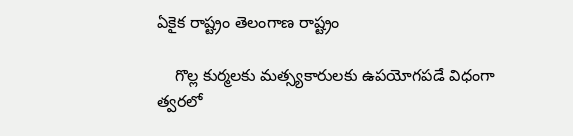ఏకైక రాష్ట్రం తెలంగాణ రాష్ట్రం

    గొల్ల కుర్మలకు మత్స్యకారులకు ఉపయోగపడే విధంగా త్వరలో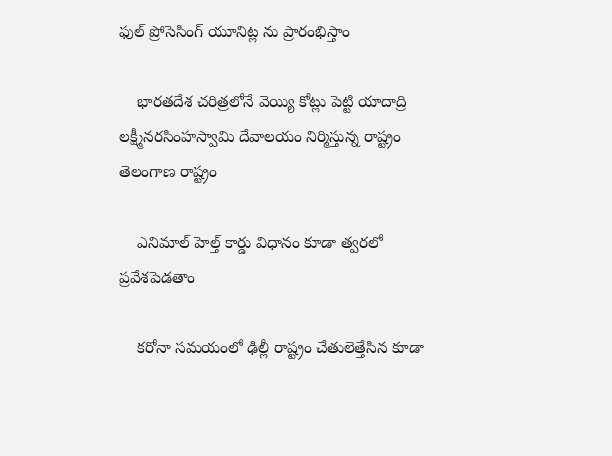ఫుల్ ప్రోసెసింగ్ యూనిట్ల ను ప్రారంభిస్తాం

    భారతదేశ చరిత్రలోనే వెయ్యి కోట్లు పెట్టి యాదాద్రి లక్ష్మీనరసింహస్వామి దేవాలయం నిర్మిస్తున్న రాష్ట్రం తెలంగాణ రాష్ట్రం

    ఎనిమాల్ హెల్త్ కార్డు విధానం కూడా త్వరలో ప్రవేశపెడతాం

    కరోనా సమయంలో ఢిల్లీ రాష్ట్రం చేతులెత్తేసిన కూడా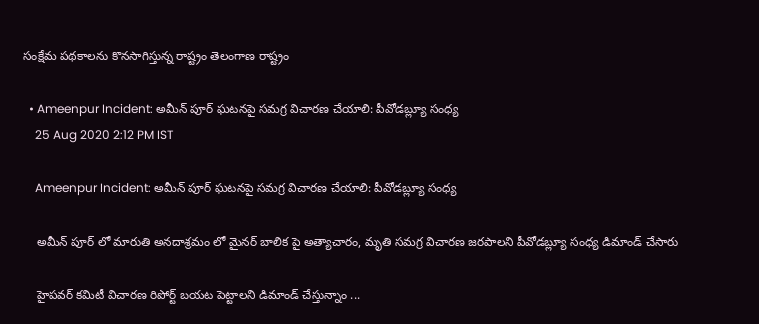సంక్షేమ పథకాలను కొనసాగిస్తున్న రాష్ట్రం తెలంగాణ రాష్ట్రం

  • Ameenpur Incident: అమీన్ పూర్ ఘటనపై సమగ్ర విచారణ చేయాలి: పీవోడబ్ల్యూ సంధ్య
    25 Aug 2020 2:12 PM IST

    Ameenpur Incident: అమీన్ పూర్ ఘటనపై సమగ్ర విచారణ చేయాలి: పీవోడబ్ల్యూ సంధ్య

    అమీన్ పూర్ లో మారుతి అనదాశ్రమం లో మైనర్ బాలిక పై అత్యాచారం, మృతి సమగ్ర విచారణ జరపాలని పీవోడబ్ల్యూ సంధ్య డిమాండ్ చేసారు

    హైపవర్ కమిటీ విచారణ రిపోర్ట్ బయట పెట్టాలని డిమాండ్ చేస్తున్నాం ...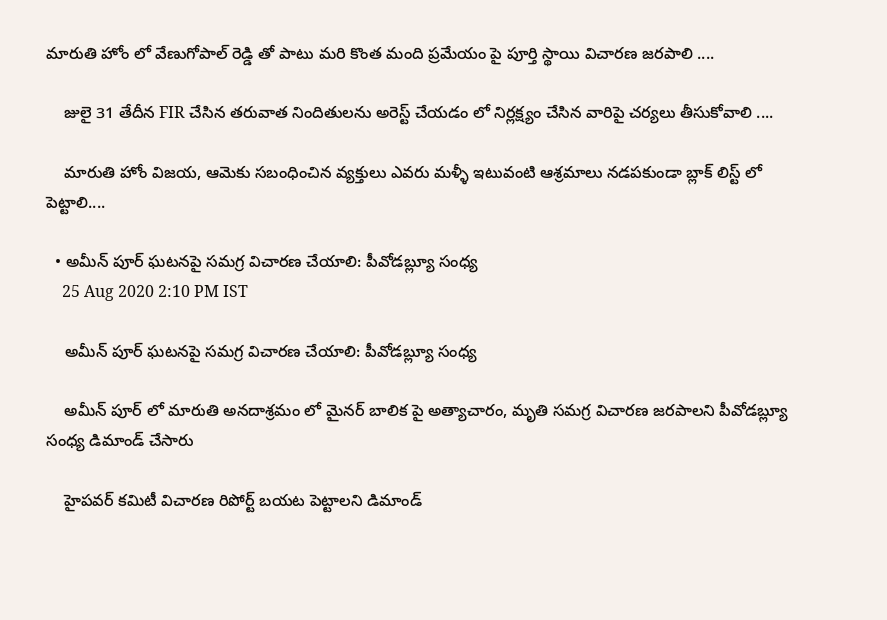మారుతి హోం లో వేణుగోపాల్ రెడ్డి తో పాటు మరి కొంత మంది ప్రమేయం పై పూర్తి స్థాయి విచారణ జరపాలి ....

    జులై 31 తేదీన FIR చేసిన తరువాత నిందితులను అరెస్ట్ చేయడం లో నిర్లక్ష్యం చేసిన వారిపై చర్యలు తీసుకోవాలి ....

    మారుతి హోం విజయ, ఆమెకు సబంధించిన వ్యక్తులు ఎవరు మళ్ళీ ఇటువంటి ఆశ్రమాలు నడపకుండా బ్లాక్ లిస్ట్ లో పెట్టాలి....

  • అమీన్ పూర్ ఘటనపై సమగ్ర విచారణ చేయాలి: పీవోడబ్ల్యూ సంధ్య
    25 Aug 2020 2:10 PM IST

    అమీన్ పూర్ ఘటనపై సమగ్ర విచారణ చేయాలి: పీవోడబ్ల్యూ సంధ్య

    అమీన్ పూర్ లో మారుతి అనదాశ్రమం లో మైనర్ బాలిక పై అత్యాచారం, మృతి సమగ్ర విచారణ జరపాలని పీవోడబ్ల్యూ సంధ్య డిమాండ్ చేసారు

    హైపవర్ కమిటీ విచారణ రిపోర్ట్ బయట పెట్టాలని డిమాండ్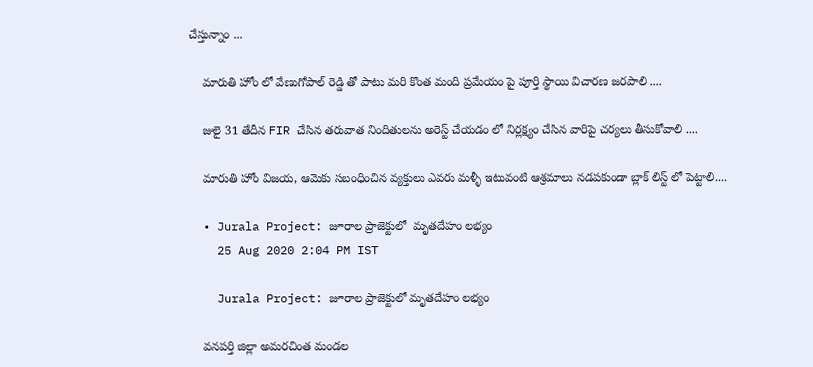చేస్తున్నాం ...

    మారుతి హోం లో వేణుగోపాల్ రెడ్డి తో పాటు మరి కొంత మంది ప్రమేయం పై పూర్తి స్థాయి విచారణ జరపాలి ....

    జులై 31 తేదీన FIR చేసిన తరువాత నిందితులను అరెస్ట్ చేయడం లో నిర్లక్ష్యం చేసిన వారిపై చర్యలు తీసుకోవాలి ....

    మారుతి హోం విజయ, ఆమెకు సబంధించిన వ్యక్తులు ఎవరు మళ్ళీ ఇటువంటి ఆశ్రమాలు నడపకుండా బ్లాక్ లిస్ట్ లో పెట్టాలి....

  • Jurala Project: జూరాల ప్రాజెక్టులో  మృతదేహం లభ్యం
    25 Aug 2020 2:04 PM IST

    Jurala Project: జూరాల ప్రాజెక్టులో మృతదేహం లభ్యం

    వనపర్తి జిల్లా అమరచింత మండల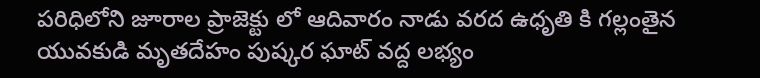పరిధిలోని జూరాల ప్రాజెక్టు లో ఆదివారం నాడు వరద ఉధృతి కి గల్లంతైన యువకుడి మృతదేహం పుష్కర ఘాట్ వద్ద లభ్యం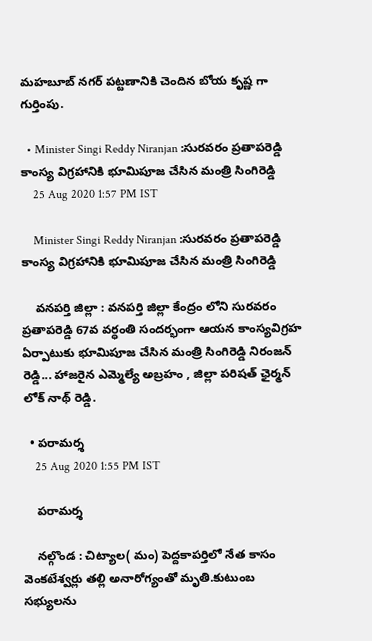మహబూబ్ నగర్ పట్టణానికి చెందిన బోయ కృష్ణ గా గుర్తింపు.

  • Minister Singi Reddy Niranjan :సురవరం ప్రతాపరెడ్డి  కాంస్య విగ్ర‌హానికి భూమిపూజ చేసిన మంత్రి సింగిరెడ్డి
    25 Aug 2020 1:57 PM IST

    Minister Singi Reddy Niranjan :సురవరం ప్రతాపరెడ్డి కాంస్య విగ్ర‌హానికి భూమిపూజ చేసిన మంత్రి సింగిరెడ్డి

    వనపర్తి జిల్లా : వనపర్తి జిల్లా కేంద్రం లోని సురవరం ప్రతాపరెడ్డి 67వ వర్ధంతి సందర్భంగా ఆయన కాంస్యవిగ్రహ ఏర్పాటుకు భూమిపూజ చేసిన మంత్రి సింగిరెడ్డి నిరంజన్ రెడ్డి... హాజరైన ఎమ్మెల్యే అబ్రహం , జిల్లా పరిషత్ ఛైర్మన్ లోక్ నాథ్ రెడ్డి.

  • పరామర్శ
    25 Aug 2020 1:55 PM IST

    పరామర్శ

    నల్గొండ : చిట్యాల( మం) పెద్దకాపర్తిలో నేత కాసం వెంకటేశ్వర్లు తల్లి అనారోగ్యంతో మృతి.కుటుంబ సభ్యులను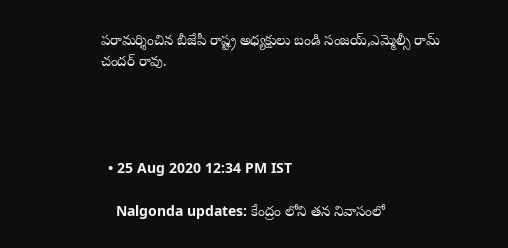పరామర్శించిన బీజేపీ రాష్ట్ర అధ్యక్షులు బండి సంజయ్,ఎమ్మెల్సీ రామ్ చందర్ రావు.




  • 25 Aug 2020 12:34 PM IST

    Nalgonda updates: కేంద్రం లోని తన నివాసంలో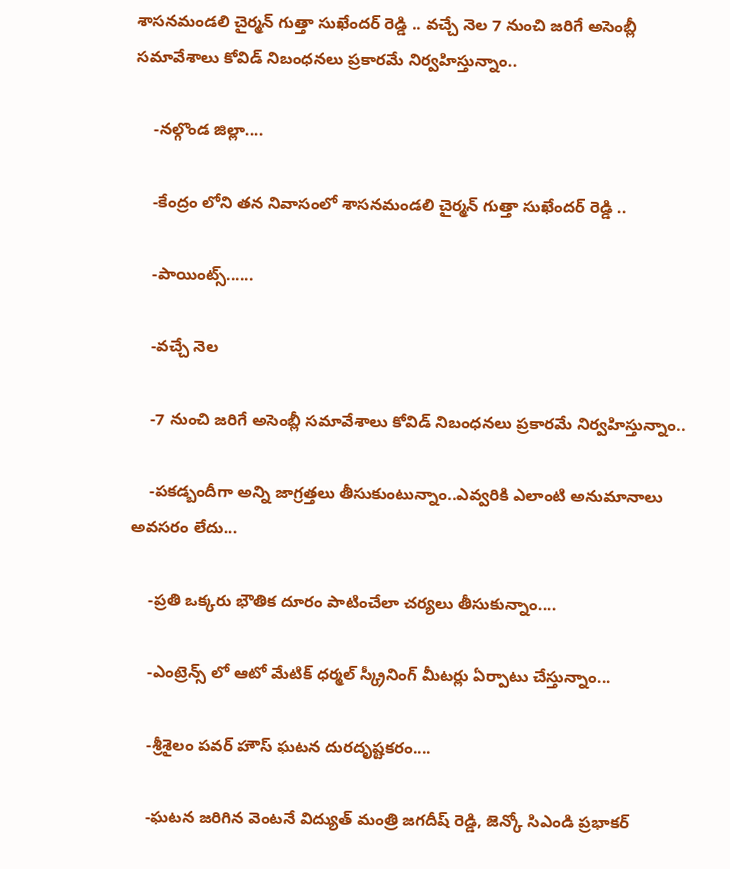శాసనమండలి చైర్మన్ గుత్తా సుఖేందర్ రెడ్డి .. వచ్చే నెల 7 నుంచి జరిగే అసెంబ్లీ సమావేశాలు కోవిడ్ నిబంధనలు ప్రకారమే నిర్వహిస్తున్నాం..

    -నల్గొండ జిల్లా....

    -కేంద్రం లోని తన నివాసంలో శాసనమండలి చైర్మన్ గుత్తా సుఖేందర్ రెడ్డి ..

    -పాయింట్స్......

    -వచ్చే నెల

    -7 నుంచి జరిగే అసెంబ్లీ సమావేశాలు కోవిడ్ నిబంధనలు ప్రకారమే నిర్వహిస్తున్నాం..

    -పకడ్బందీగా అన్ని జాగ్రత్తలు తీసుకుంటున్నాం..ఎవ్వరికి ఎలాంటి అనుమానాలు అవసరం లేదు...

    -ప్రతి ఒక్కరు భౌతిక దూరం పాటించేలా చర్యలు తీసుకున్నాం....

    -ఎంట్రెన్స్ లో ఆటో మేటిక్ ధర్మల్ స్క్రీనింగ్ మీటర్లు ఏర్పాటు చేస్తున్నాం...

    -శ్రీశైలం పవర్ హౌస్ ఘటన దురదృష్టకరం....

    -ఘటన జరిగిన వెంటనే విద్యుత్ మంత్రి జగదీష్ రెడ్డి, జెన్కో సిఎండి ప్రభాకర్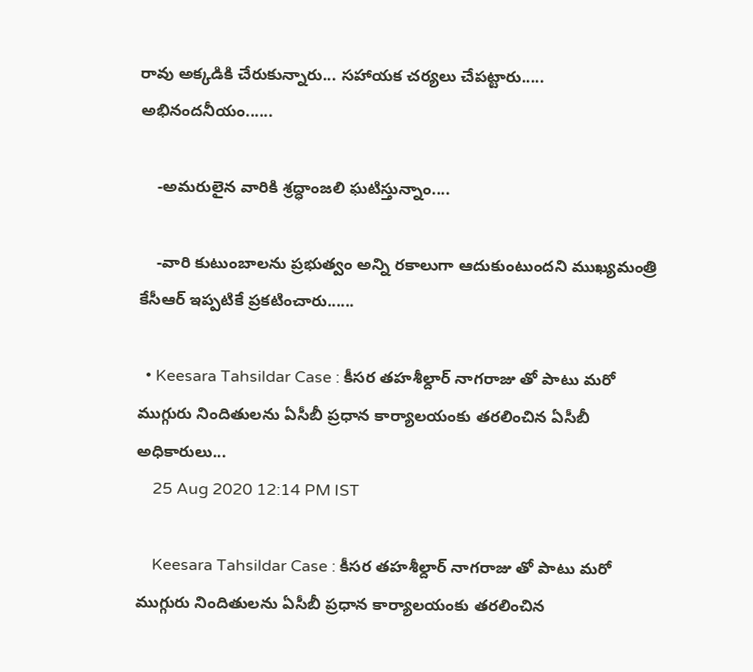రావు అక్కడికి చేరుకున్నారు... సహాయక చర్యలు చేపట్టారు..... అభినందనీయం......

    -అమరులైన వారికి శ్రద్ధాంజలి ఘటిస్తున్నాం....

    -వారి కుటుంబాలను ప్రభుత్వం అన్ని రకాలుగా ఆదుకుంటుందని ముఖ్యమంత్రి కేసీఆర్ ఇప్పటికే ప్రకటించారు......

  • Keesara Tahsildar Case : కీసర తహశీల్దార్ నాగరాజు తో పాటు మరో ముగ్గురు నిందితులను ఏసీబీ ప్రధాన కార్యాలయంకు తరలించిన ఏసీబీ అధికారులు...
    25 Aug 2020 12:14 PM IST

    Keesara Tahsildar Case : కీసర తహశీల్దార్ నాగరాజు తో పాటు మరో ముగ్గురు నిందితులను ఏసీబీ ప్రధాన కార్యాలయంకు తరలించిన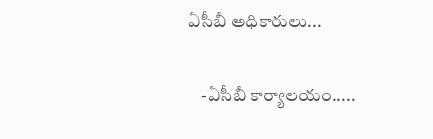ఏసీబీ అధికారులు...

    -ఏసీబీ కార్యాలయం.....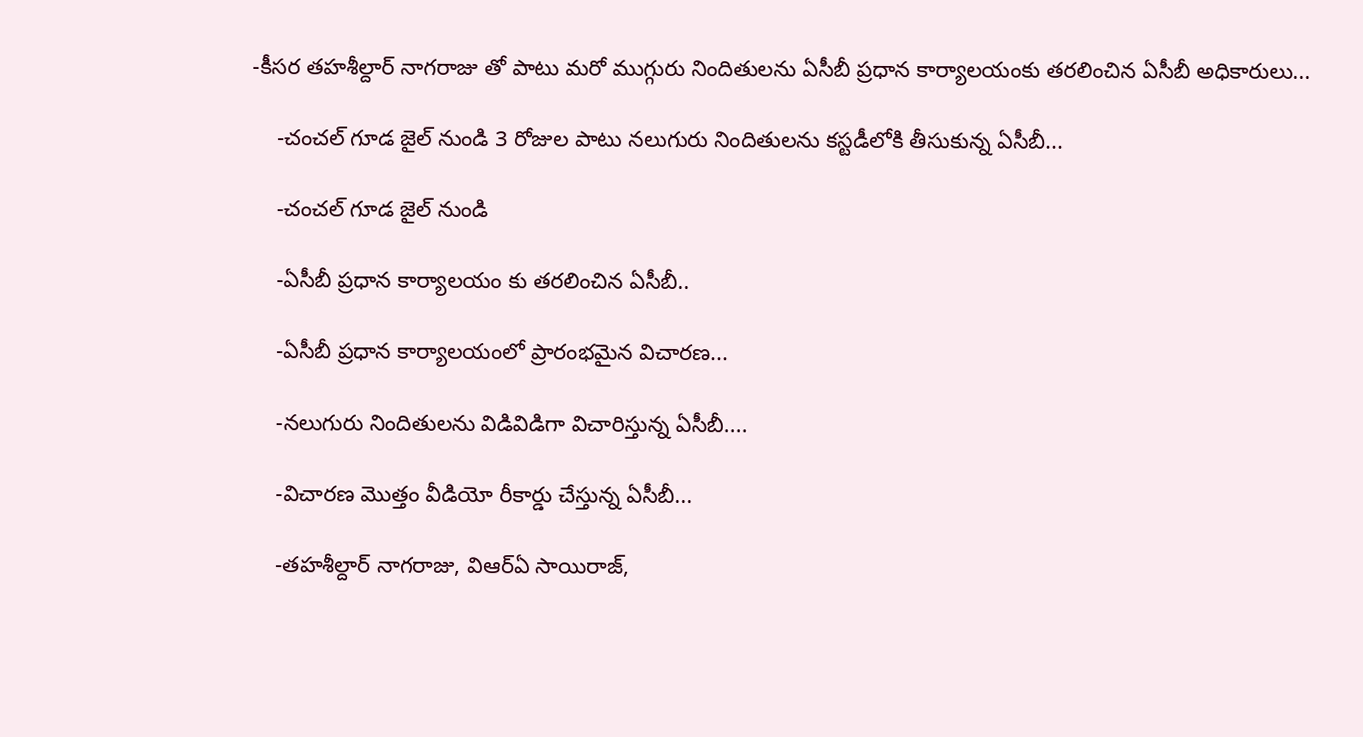-కీసర తహశీల్దార్ నాగరాజు తో పాటు మరో ముగ్గురు నిందితులను ఏసీబీ ప్రధాన కార్యాలయంకు తరలించిన ఏసీబీ అధికారులు...

    -చంచల్ గూడ జైల్ నుండి 3 రోజుల పాటు నలుగురు నిందితులను కస్టడీలోకి తీసుకున్న ఏసీబీ...

    -చంచల్ గూడ జైల్ నుండి

    -ఏసీబీ ప్రధాన కార్యాలయం కు తరలించిన ఏసీబీ..

    -ఏసీబీ ప్రధాన కార్యాలయంలో ప్రారంభమైన విచారణ...

    -నలుగురు నిందితులను విడివిడిగా విచారిస్తున్న ఏసీబీ....

    -విచారణ మొత్తం వీడియో రీకార్డు చేస్తున్న ఏసీబీ...

    -తహశీల్దార్ నాగరాజు, విఆర్ఏ సాయిరాజ్,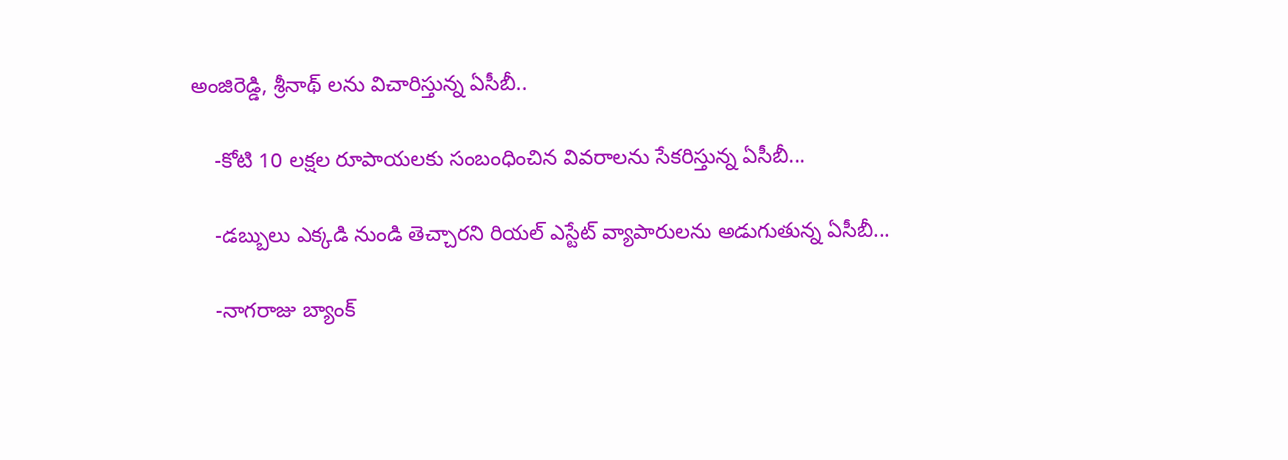అంజిరెడ్డి, శ్రీనాథ్ లను విచారిస్తున్న ఏసీబీ..

    -కోటి 10 లక్షల రూపాయలకు సంబంధించిన వివరాలను సేకరిస్తున్న ఏసీబీ...

    -డబ్బులు ఎక్కడి నుండి తెచ్చారని రియల్ ఎస్టేట్ వ్యాపారులను అడుగుతున్న ఏసీబీ...

    -నాగరాజు బ్యాంక్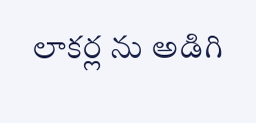లాకర్ల ను అడిగి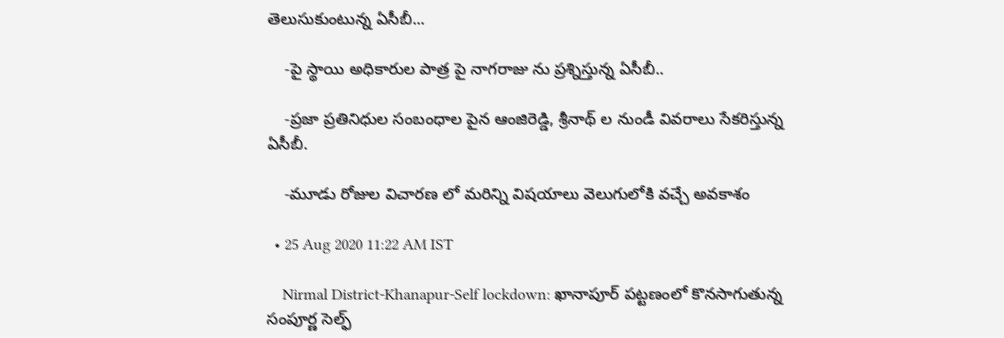తెలుసుకుంటున్న ఏసీబీ...

    -పై స్థాయి అధికారుల పాత్ర పై నాగరాజు ను ప్రశ్నిస్తున్న ఏసీబీ..

    -ప్రజా ప్రతినిధుల సంబంధాల పైన ఆంజిరెడ్డి, శ్రీనాథ్ ల నుండీ వివరాలు సేకరిస్తున్న ఏసీబీ.

    -మూడు రోజుల విచారణ లో మరిన్ని విషయాలు వెలుగులోకి వచ్చే అవకాశం

  • 25 Aug 2020 11:22 AM IST

    Nirmal District-Khanapur-Self lockdown: ఖానాపూర్ పట్టణంలో కొనసాగుతున్న సంపూర్ణ సెల్ఫ్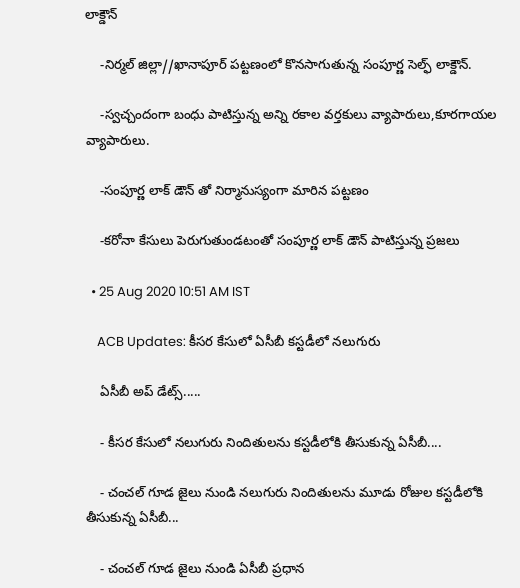లాక్డౌన్

    -నిర్మల్ జిల్లా//ఖానాపూర్ పట్టణంలో కొనసాగుతున్న సంపూర్ణ సెల్ఫ్ లాక్డౌన్.

    -స్వచ్చందంగా బంధు పాటిస్తున్న అన్ని రకాల వర్తకులు వ్యాపారులు,కూరగాయల వ్యాపారులు.

    -సంపూర్ణ లాక్ డౌన్ తో నిర్మానుస్యంగా మారిన పట్టణం

    -కరోనా కేసులు పెరుగుతుండటంతో సంపూర్ణ లాక్ డౌన్ పాటిస్తున్న ప్రజలు

  • 25 Aug 2020 10:51 AM IST

    ACB Updates: కీసర కేసులో ఏసీబీ కస్టడీలో నలుగురు

    ఏసీబీ అప్ డేట్స్.....

    - కీసర కేసులో నలుగురు నిందితులను కస్టడీలోకి తీసుకున్న ఏసీబీ....

    - చంచల్ గూడ జైలు నుండి నలుగురు నిందితులను మూడు రోజుల కస్టడీలోకి తీసుకున్న ఏసీబీ...

    - చంచల్ గూడ జైలు నుండి ఏసీబీ ప్రధాన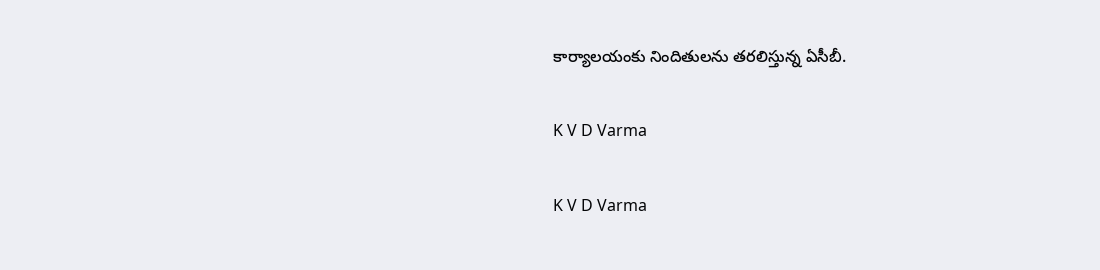కార్యాలయంకు నిందితులను తరలిస్తున్న ఏసీబీ.

K V D Varma

K V D Varma